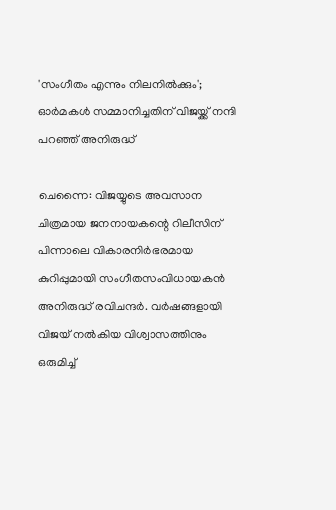'സംഗീതം എന്നും നിലനിൽക്കും'; ഓർമകൾ സമ്മാനിച്ചതിന് വിജയ്ക്ക് നന്ദി പറഞ്ഞ് അനിരുദ്ധ്

ചെന്നൈ: വിജയ്യുടെ അവസാന ചിത്രമായ ജനനായകന്റെ റിലീസിന് പിന്നാലെ വികാരനിർഭരമായ കുറിപ്പുമായി സംഗീതസംവിധായകൻ അനിരുദ്ധ് രവിചന്ദർ. വർഷങ്ങളായി വിജയ് നൽകിയ വിശ്വാസത്തിനും ഒരുമിച്ച്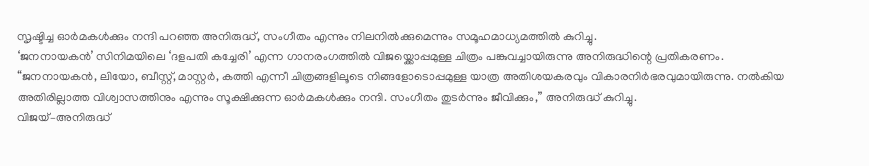സൃഷ്ടിച്ച ഓർമകൾക്കും നന്ദി പറഞ്ഞ അനിരുദ്ധ്, സംഗീതം എന്നും നിലനിൽക്കുമെന്നും സമൂഹമാധ്യമത്തിൽ കുറിച്ചു.
‘ജനനായകൻ’ സിനിമയിലെ ‘ദളപതി കച്ചേരി’ എന്ന ഗാനരംഗത്തിൽ വിജയ്ക്കൊപ്പമുള്ള ചിത്രം പങ്കുവച്ചായിരുന്നു അനിരുദ്ധിന്റെ പ്രതികരണം.
“ജനനായകൻ, ലിയോ, ബീസ്റ്റ്, മാസ്റ്റർ, കത്തി എന്നീ ചിത്രങ്ങളിലൂടെ നിങ്ങളോടൊപ്പമുള്ള യാത്ര അതിശയകരവും വികാരനിർഭരവുമായിരുന്നു. നൽകിയ അതിരില്ലാത്ത വിശ്വാസത്തിനും എന്നും സൂക്ഷിക്കുന്ന ഓർമകൾക്കും നന്ദി. സംഗീതം തുടർന്നും ജീവിക്കും,” അനിരുദ്ധ് കുറിച്ചു.
വിജയ്–അനിരുദ്ധ്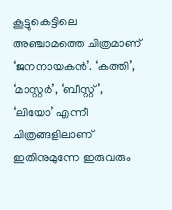കൂട്ടുകെട്ടിലെ അഞ്ചാമത്തെ ചിത്രമാണ് ‘ജനനായകൻ’. ‘കത്തി’, ‘മാസ്റ്റർ’, ‘ബീസ്റ്റ്’, ‘ലിയോ’ എന്നീ ചിത്രങ്ങളിലാണ് ഇതിനുമുന്നേ ഇരുവരും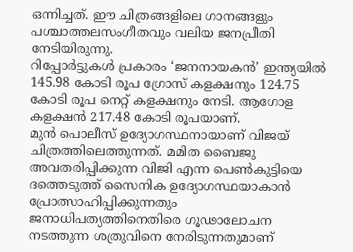ഒന്നിച്ചത്. ഈ ചിത്രങ്ങളിലെ ഗാനങ്ങളും പശ്ചാത്തലസംഗീതവും വലിയ ജനപ്രീതി നേടിയിരുന്നു.
റിപ്പോർട്ടുകൾ പ്രകാരം ‘ജനനായകൻ’ ഇന്ത്യയിൽ 145.98 കോടി രൂപ ഗ്രോസ് കളക്ഷനും 124.75 കോടി രൂപ നെറ്റ് കളക്ഷനും നേടി. ആഗോള കളക്ഷൻ 217.48 കോടി രൂപയാണ്.
മുൻ പൊലീസ് ഉദ്യോഗസ്ഥനായാണ് വിജയ് ചിത്രത്തിലെത്തുന്നത്. മമിത ബൈജു അവതരിപ്പിക്കുന്ന വിജി എന്ന പെൺകുട്ടിയെ ദത്തെടുത്ത് സൈനിക ഉദ്യോഗസ്ഥയാകാൻ പ്രോത്സാഹിപ്പിക്കുന്നതും ജനാധിപത്യത്തിനെതിരെ ഗൂഢാലോചന നടത്തുന്ന ശത്രുവിനെ നേരിടുന്നതുമാണ്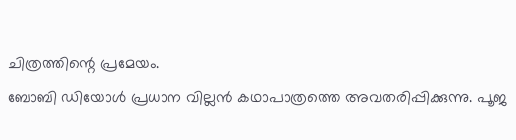ചിത്രത്തിന്റെ പ്രമേയം.
ബോബി ഡിയോൾ പ്രധാന വില്ലൻ കഥാപാത്രത്തെ അവതരിപ്പിക്കുന്നു. പൂജ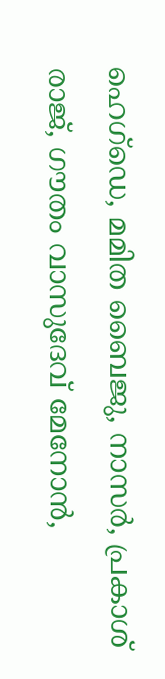ഹെഗ്ഡെ, മമിത ബൈജു, നാസർ, പ്രകാശ് രാജ്, ഗൗതം വാസുദേവ് മേനോൻ,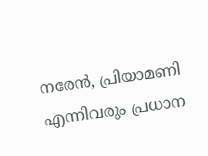നരേൻ, പ്രിയാമണി എന്നിവരും പ്രധാന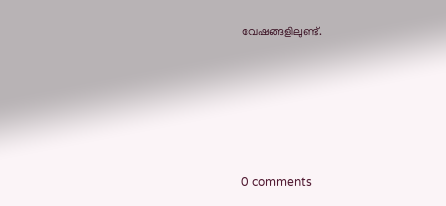വേഷങ്ങളിലുണ്ട്.









0 comments